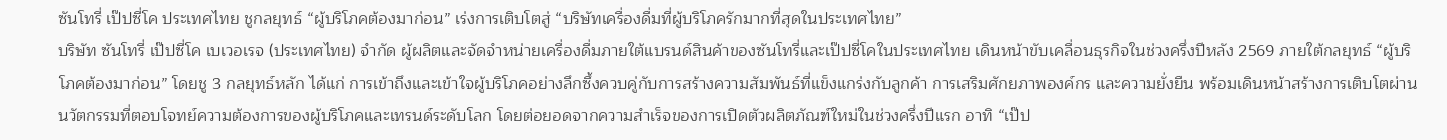ซันโทรี่ เป๊ปซี่โค ประเทศไทย ชูกลยุทธ์ “ผู้บริโภคต้องมาก่อน” เร่งการเติบโตสู่ “บริษัทเครื่องดื่มที่ผู้บริโภครักมากที่สุดในประเทศไทย”
บริษัท ซันโทรี่ เป๊ปซี่โค เบเวอเรจ (ประเทศไทย) จำกัด ผู้ผลิตและจัดจำหน่ายเครื่องดื่มภายใต้แบรนด์สินค้าของซันโทรี่และเป๊ปซี่โคในประเทศไทย เดินหน้าขับเคลื่อนธุรกิจในช่วงครึ่งปีหลัง 2569 ภายใต้กลยุทธ์ “ผู้บริโภคต้องมาก่อน” โดยชู 3 กลยุทธ์หลัก ได้แก่ การเข้าถึงและเข้าใจผู้บริโภคอย่างลึกซึ้งควบคู่กับการสร้างความสัมพันธ์ที่แข็งแกร่งกับลูกค้า การเสริมศักยภาพองค์กร และความยั่งยืน พร้อมเดินหน้าสร้างการเติบโตผ่านนวัตกรรมที่ตอบโจทย์ความต้องการของผู้บริโภคและเทรนด์ระดับโลก โดยต่อยอดจากความสำเร็จของการเปิดตัวผลิตภัณฑ์ใหม่ในช่วงครึ่งปีแรก อาทิ “เป๊ป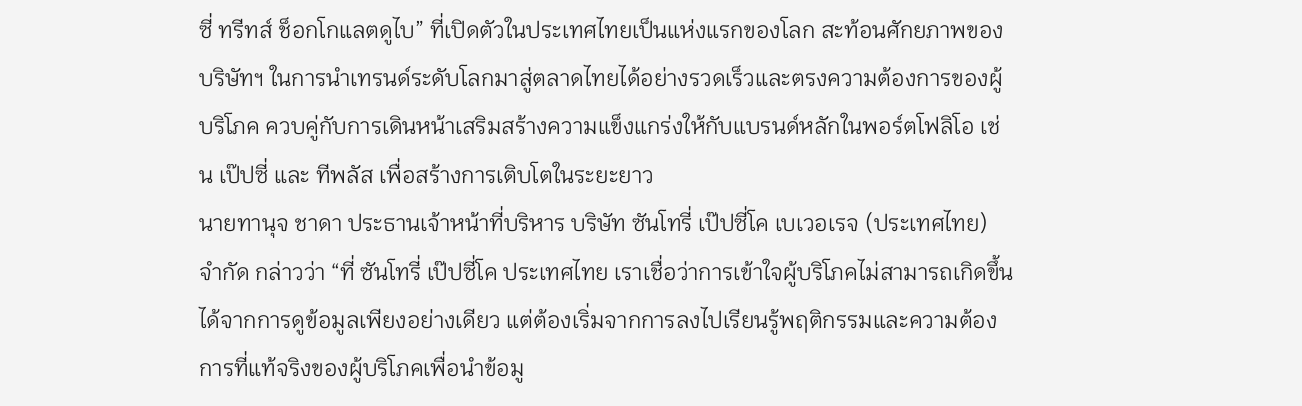ซี่ ทรีทส์ ช็อกโกแลตดูไบ” ที่เปิดตัวในประเทศไทยเป็นแห่งแรกของโลก สะท้อนศักยภาพของบริษัทฯ ในการนำเทรนด์ระดับโลกมาสู่ตลาดไทยได้อย่างรวดเร็วและตรงความต้องการของผู้บริโภค ควบคู่กับการเดินหน้าเสริมสร้างความแข็งแกร่งให้กับแบรนด์หลักในพอร์ตโฟลิโอ เช่น เป๊ปซี่ และ ทีพลัส เพื่อสร้างการเติบโตในระยะยาว
นายทานุจ ชาดา ประธานเจ้าหน้าที่บริหาร บริษัท ซันโทรี่ เป๊ปซี่โค เบเวอเรจ (ประเทศไทย) จำกัด กล่าวว่า “ที่ ซันโทรี่ เป๊ปซี่โค ประเทศไทย เราเชื่อว่าการเข้าใจผู้บริโภคไม่สามารถเกิดขึ้นได้จากการดูข้อมูลเพียงอย่างเดียว แต่ต้องเริ่มจากการลงไปเรียนรู้พฤติกรรมและความต้องการที่แท้จริงของผู้บริโภคเพื่อนำข้อมู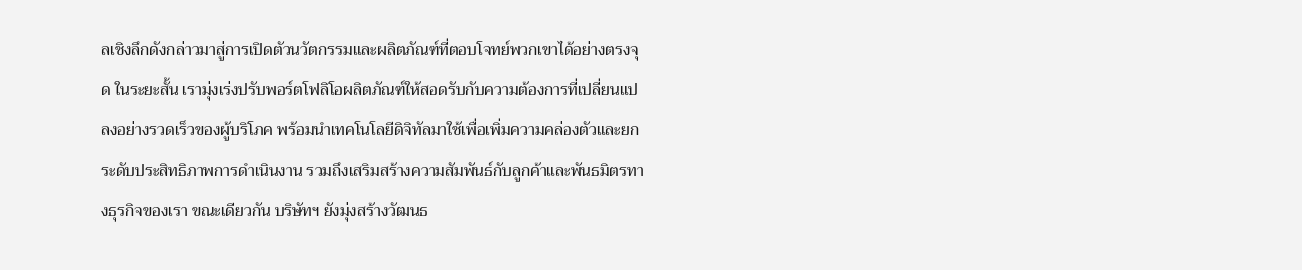ลเชิงลึกดังกล่าวมาสู่การเปิดตัวนวัตกรรมและผลิตภัณฑ์ที่ตอบโจทย์พวกเขาได้อย่างตรงจุด ในระยะสั้น เรามุ่งเร่งปรับพอร์ตโฟลิโอผลิตภัณฑ์ให้สอดรับกับความต้องการที่เปลี่ยนแปลงอย่างรวดเร็วของผู้บริโภค พร้อมนำเทคโนโลยีดิจิทัลมาใช้เพื่อเพิ่มความคล่องตัวและยกระดับประสิทธิภาพการดำเนินงาน รวมถึงเสริมสร้างความสัมพันธ์กับลูกค้าและพันธมิตรทางธุรกิจของเรา ขณะเดียวกัน บริษัทฯ ยังมุ่งสร้างวัฒนธ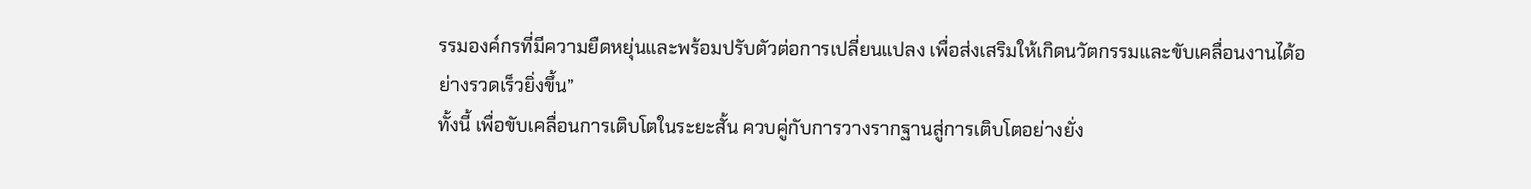รรมองค์กรที่มีความยืดหยุ่นและพร้อมปรับตัวต่อการเปลี่ยนแปลง เพื่อส่งเสริมให้เกิดนวัตกรรมและขับเคลื่อนงานได้อย่างรวดเร็วยิ่งขึ้น”
ทั้งนี้ เพื่อขับเคลื่อนการเติบโตในระยะสั้น ควบคู่กับการวางรากฐานสู่การเติบโตอย่างยั่ง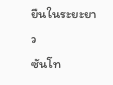ยืนในระยะยาว
ซันโท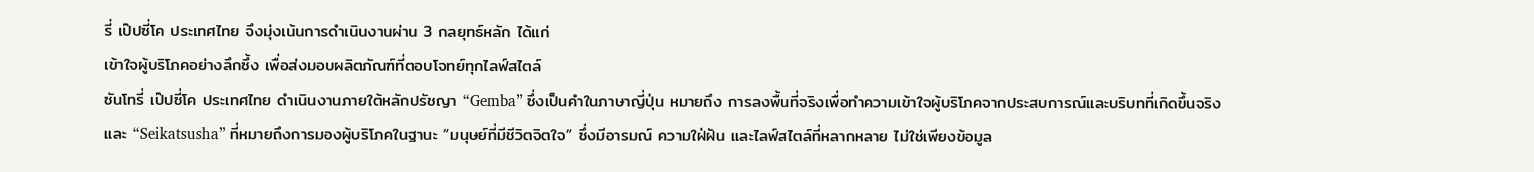รี่ เป๊ปซี่โค ประเทศไทย จึงมุ่งเน้นการดำเนินงานผ่าน 3 กลยุทธ์หลัก ได้แก่
เข้าใจผู้บริโภคอย่างลึกซึ้ง เพื่อส่งมอบผลิตภัณฑ์ที่ตอบโจทย์ทุกไลฟ์สไตล์
ซันโทรี่ เป๊ปซี่โค ประเทศไทย ดำเนินงานภายใต้หลักปรัชญา “Gemba” ซึ่งเป็นคำในภาษาญี่ปุ่น หมายถึง การลงพื้นที่จริงเพื่อทำความเข้าใจผู้บริโภคจากประสบการณ์และบริบทที่เกิดขึ้นจริง และ “Seikatsusha” ที่หมายถึงการมองผู้บริโภคในฐานะ “มนุษย์ที่มีชีวิตจิตใจ” ซึ่งมีอารมณ์ ความใฝ่ฝัน และไลฟ์สไตล์ที่หลากหลาย ไม่ใช่เพียงข้อมูล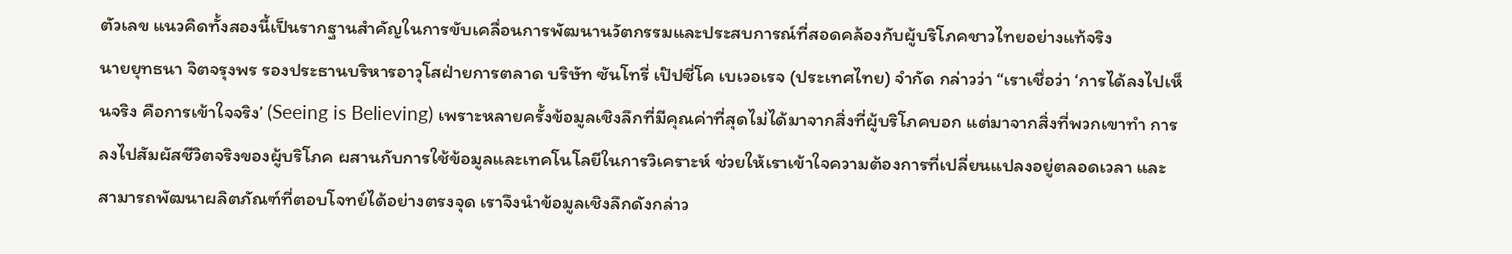ตัวเลข แนวคิดทั้งสองนี้เป็นรากฐานสำคัญในการขับเคลื่อนการพัฒนานวัตกรรมและประสบการณ์ที่สอดคล้องกับผู้บริโภคชาวไทยอย่างแท้จริง
นายยุทธนา จิตจรุงพร รองประธานบริหารอาวุโสฝ่ายการตลาด บริษัท ซันโทรี่ เป๊ปซี่โค เบเวอเรจ (ประเทศไทย) จำกัด กล่าวว่า “เราเชื่อว่า ‘การได้ลงไปเห็นจริง คือการเข้าใจจริง’ (Seeing is Believing) เพราะหลายครั้งข้อมูลเชิงลึกที่มีคุณค่าที่สุดไม่ได้มาจากสิ่งที่ผู้บริโภคบอก แต่มาจากสิ่งที่พวกเขาทำ การลงไปสัมผัสชีวิตจริงของผู้บริโภค ผสานกับการใช้ข้อมูลและเทคโนโลยีในการวิเคราะห์ ช่วยให้เราเข้าใจความต้องการที่เปลี่ยนแปลงอยู่ตลอดเวลา และสามารถพัฒนาผลิตภัณฑ์ที่ตอบโจทย์ได้อย่างตรงจุด เราจึงนำข้อมูลเชิงลึกดังกล่าว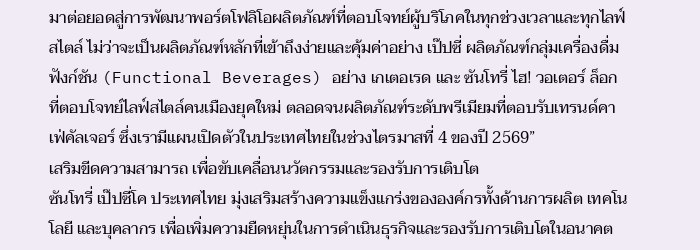มาต่อยอดสู่การพัฒนาพอร์ตโฟลิโอผลิตภัณฑ์ที่ตอบโจทย์ผู้บริโภคในทุกช่วงเวลาและทุกไลฟ์สไตล์ ไม่ว่าจะเป็นผลิตภัณฑ์หลักที่เข้าถึงง่ายและคุ้มค่าอย่าง เป๊ปซี่ ผลิตภัณฑ์กลุ่มเครื่องดื่มฟังก์ชัน (Functional Beverages) อย่าง เกเตอเรด และ ซันโทรี่ ไฮ! วอเตอร์ ล็อก ที่ตอบโจทย์ไลฟ์สไตล์คนเมืองยุคใหม่ ตลอดจนผลิตภัณฑ์ระดับพรีเมียมที่ตอบรับเทรนด์คาเฟ่คัลเจอร์ ซึ่งเรามีแผนเปิดตัวในประเทศไทยในช่วงไตรมาสที่ 4 ของปี 2569”
เสริมขีดความสามารถ เพื่อขับเคลื่อนนวัตกรรมและรองรับการเติบโต
ซันโทรี่ เป๊ปซี่โค ประเทศไทย มุ่งเสริมสร้างความแข็งแกร่งขององค์กรทั้งด้านการผลิต เทคโนโลยี และบุคลากร เพื่อเพิ่มความยืดหยุ่นในการดำเนินธุรกิจและรองรับการเติบโตในอนาคต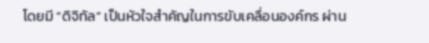โดยมี “ดิจิทัล” เป็นหัวใจสำคัญในการขับเคลื่อนองค์กร ผ่าน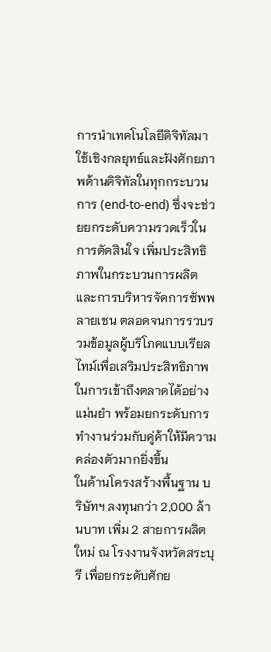การนำเทคโนโลยีดิจิทัลมาใช้เชิงกลยุทธ์และฝังศักยภาพด้านดิจิทัลในทุกกระบวนการ (end-to-end) ซึ่งจะช่วยยกระดับความรวดเร็วในการตัดสินใจ เพิ่มประสิทธิภาพในกระบวนการผลิตและการบริหารจัดการซัพพลายเชน ตลอดจนการรวบรวมข้อมูลผู้บริโภคแบบเรียลไทม์เพื่อเสริมประสิทธิภาพในการเข้าถึงตลาดได้อย่างแม่นยำ พร้อมยกระดับการทำงานร่วมกับคู่ค้าให้มีความคล่องตัวมากยิ่งขึ้น
ในด้านโครงสร้างพื้นฐาน บริษัทฯ ลงทุนกว่า 2,000 ล้านบาท เพิ่ม 2 สายการผลิตใหม่ ณ โรงงานจังหวัดสระบุรี เพื่อยกระดับศักย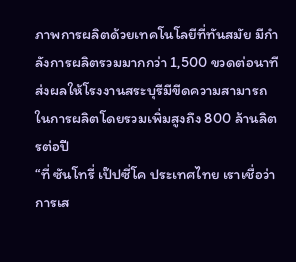ภาพการผลิตด้วยเทคโนโลยีที่ทันสมัย มีกำลังการผลิตรวมมากกว่า 1,500 ขวดต่อนาที ส่งผลให้โรงงานสระบุรีมีขีดความสามารถในการผลิตโดยรวมเพิ่มสูงถึง 800 ล้านลิตรต่อปี
“ที่ ซันโทรี่ เป๊ปซี่โค ประเทศไทย เราเชื่อว่าการเส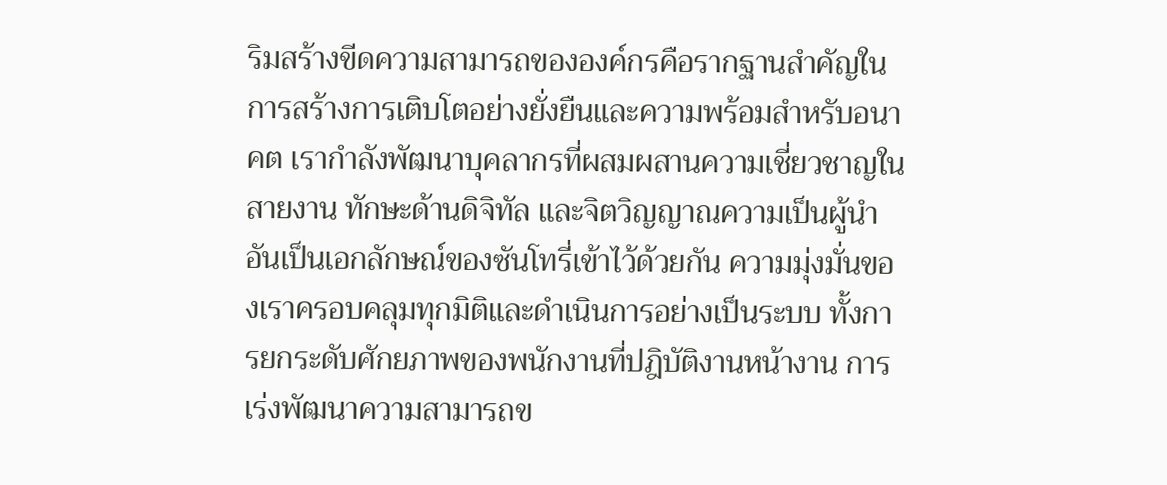ริมสร้างขีดความสามารถขององค์กรคือรากฐานสำคัญในการสร้างการเติบโตอย่างยั่งยืนและความพร้อมสำหรับอนาคต เรากำลังพัฒนาบุคลากรที่ผสมผสานความเชี่ยวชาญในสายงาน ทักษะด้านดิจิทัล และจิตวิญญาณความเป็นผู้นำอันเป็นเอกลักษณ์ของซันโทรี่เข้าไว้ด้วยกัน ความมุ่งมั่นของเราครอบคลุมทุกมิติและดำเนินการอย่างเป็นระบบ ทั้งการยกระดับศักยภาพของพนักงานที่ปฎิบัติงานหน้างาน การเร่งพัฒนาความสามารถข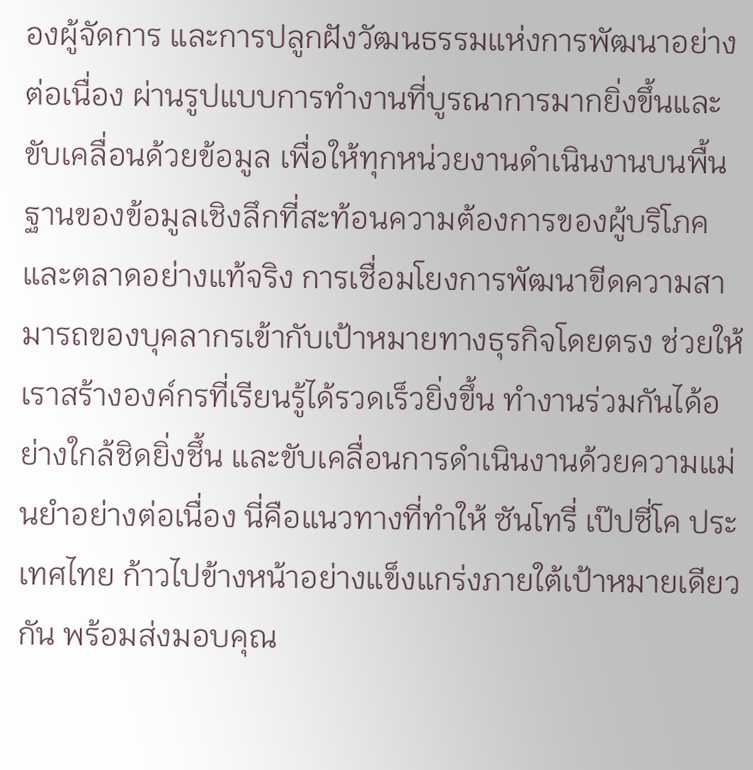องผู้จัดการ และการปลูกฝังวัฒนธรรมแห่งการพัฒนาอย่างต่อเนื่อง ผ่านรูปแบบการทำงานที่บูรณาการมากยิ่งขึ้นและขับเคลื่อนด้วยข้อมูล เพื่อให้ทุกหน่วยงานดำเนินงานบนพื้นฐานของข้อมูลเชิงลึกที่สะท้อนความต้องการของผู้บริโภคและตลาดอย่างแท้จริง การเชื่อมโยงการพัฒนาขีดความสามารถของบุคลากรเข้ากับเป้าหมายทางธุรกิจโดยตรง ช่วยให้เราสร้างองค์กรที่เรียนรู้ได้รวดเร็วยิ่งขึ้น ทำงานร่วมกันได้อย่างใกล้ชิดยิ่งชึ้น และขับเคลื่อนการดำเนินงานด้วยความแม่นยำอย่างต่อเนื่อง นี่คือแนวทางที่ทำให้ ซันโทรี่ เป๊ปซี่โค ประเทศไทย ก้าวไปข้างหน้าอย่างแข็งแกร่งภายใต้เป้าหมายเดียวกัน พร้อมส่งมอบคุณ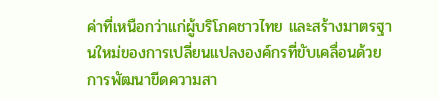ค่าที่เหนือกว่าแก่ผู้บริโภคชาวไทย และสร้างมาตรฐานใหม่ของการเปลี่ยนแปลงองค์กรที่ขับเคลื่อนด้วยการพัฒนาขีดความสา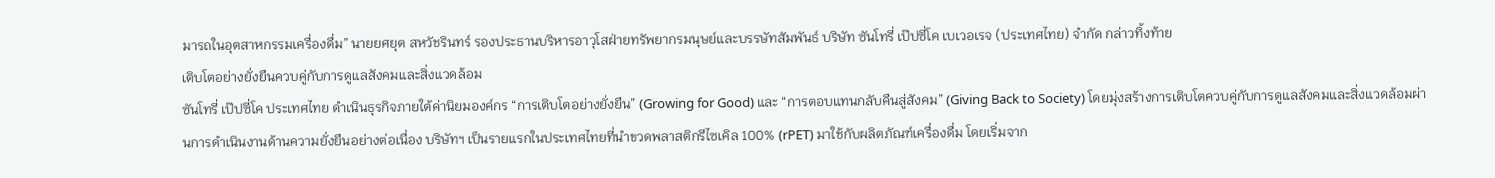มารถในอุตสาหกรรมเครื่องดื่ม” นายยศยุต สหวัชรินทร์ รองประธานบริหารอาวุโสฝ่ายทรัพยากรมนุษย์และบรรษัทสัมพันธ์ บริษัท ซันโทรี่ เป๊ปซี่โค เบเวอเรจ (ประเทศไทย) จำกัด กล่าวทิ้งท้าย
เติบโตอย่างยั่งยืนควบคู่กับการดูแลสังคมและสิ่งแวดล้อม
ซันโทรี่ เป๊ปซี่โค ประเทศไทย ดำเนินธุรกิจภายใต้ค่านิยมองค์กร “การเติบโตอย่างยั่งยืน” (Growing for Good) และ “การตอบแทนกลับคืนสู่สังคม” (Giving Back to Society) โดยมุ่งสร้างการเติบโตควบคู่กับการดูแลสังคมและสิ่งแวดล้อมผ่านการดำเนินงานด้านความยั่งยืนอย่างต่อเนื่อง บริษัทฯ เป็นรายแรกในประเทศไทยที่นำขวดพลาสติกรีไซเคิล 100% (rPET) มาใช้กับผลิตภัณฑ์เครื่องดื่ม โดยเริ่มจาก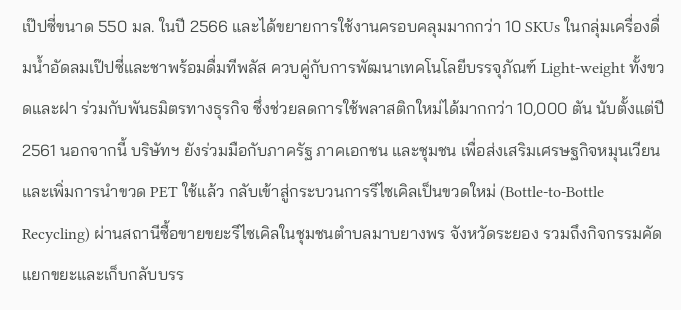เป๊ปซี่ขนาด 550 มล. ในปี 2566 และได้ขยายการใช้งานครอบคลุมมากกว่า 10 SKUs ในกลุ่มเครื่องดื่มน้ำอัดลมเป๊ปซี่และชาพร้อมดื่มทีพลัส ควบคู่กับการพัฒนาเทคโนโลยีบรรจุภัณฑ์ Light-weight ทั้งขวดและฝา ร่วมกับพันธมิตรทางธุรกิจ ซึ่งช่วยลดการใช้พลาสติกใหม่ได้มากกว่า 10,000 ตัน นับตั้งแต่ปี 2561 นอกจากนี้ บริษัทฯ ยังร่วมมือกับภาครัฐ ภาคเอกชน และชุมชน เพื่อส่งเสริมเศรษฐกิจหมุนเวียนและเพิ่มการนำขวด PET ใช้แล้ว กลับเข้าสู่กระบวนการรีไซเคิลเป็นขวดใหม่ (Bottle-to-Bottle Recycling) ผ่านสถานีซื้อขายขยะรีไซเคิลในชุมชนตำบลมาบยางพร จังหวัดระยอง รวมถึงกิจกรรมคัดแยกขยะและเก็บกลับบรร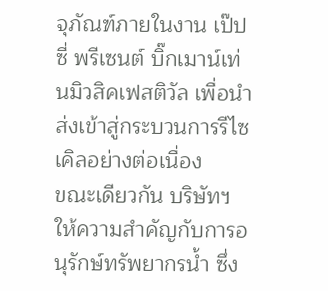จุภัณฑ์ภายในงาน เป๊ปซี่ พรีเซนต์ บิ๊กเมาน์เท่นมิวสิคเฟสติวัล เพื่อนำส่งเข้าสู่กระบวนการรีไซเคิลอย่างต่อเนื่อง
ขณะเดียวกัน บริษัทฯ ให้ความสำคัญกับการอนุรักษ์ทรัพยากรน้ำ ซึ่ง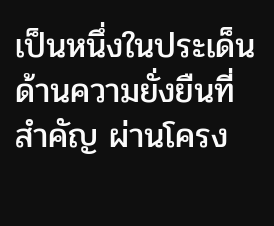เป็นหนึ่งในประเด็นด้านความยั่งยืนที่สำคัญ ผ่านโครง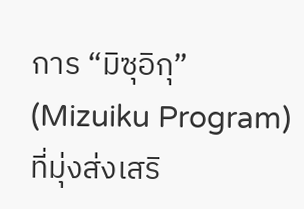การ “มิซุอิกุ” (Mizuiku Program) ที่มุ่งส่งเสริ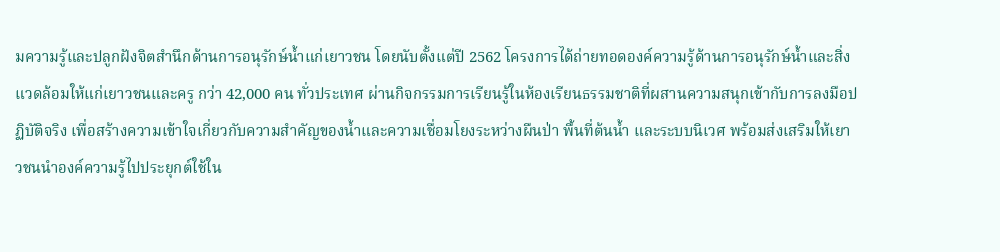มความรู้และปลูกฝังจิตสำนึกด้านการอนุรักษ์น้ำแก่เยาวชน โดยนับตั้งแต่ปี 2562 โครงการได้ถ่ายทอดองค์ความรู้ด้านการอนุรักษ์น้ำและสิ่งแวดล้อมให้แก่เยาวชนและครู กว่า 42,000 คน ทั่วประเทศ ผ่านกิจกรรมการเรียนรู้ในห้องเรียนธรรมชาติที่ผสานความสนุกเข้ากับการลงมือปฏิบัติจริง เพื่อสร้างความเข้าใจเกี่ยวกับความสำคัญของน้ำและความเชื่อมโยงระหว่างผืนป่า พื้นที่ต้นน้ำ และระบบนิเวศ พร้อมส่งเสริมให้เยาวชนนำองค์ความรู้ไปประยุกต์ใช้ใน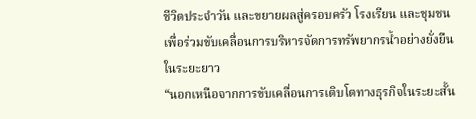ชีวิตประจำวัน และขยายผลสู่ครอบครัว โรงเรียน และชุมชน เพื่อร่วมขับเคลื่อนการบริหารจัดการทรัพยากรน้ำอย่างยั่งยืนในระยะยาว
“นอกเหนือจากการขับเคลื่อนการเติบโตทางธุรกิจในระยะสั้น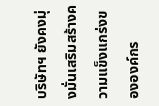บริษัทฯ ยังคงมุ่งมั่นเสริมสร้างความแข็งแกร่งขององค์กร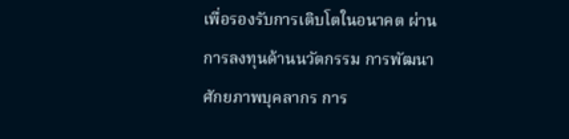เพื่อรองรับการเติบโตในอนาคต ผ่านการลงทุนด้านนวัตกรรม การพัฒนาศักยภาพบุคลากร การ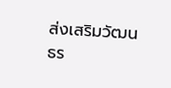ส่งเสริมวัฒนธร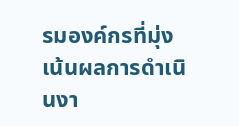รมองค์กรที่มุ่งเน้นผลการดำเนินงา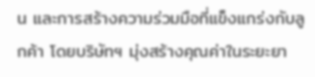น และการสร้างความร่วมมือที่แข็งแกร่งกับลูกค้า โดยบริษัทฯ มุ่งสร้างคุณค่าในระยะยา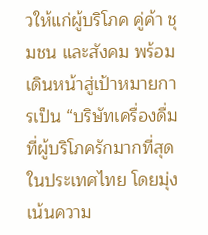วให้แก่ผู้บริโภค คู่ค้า ชุมชน และสังคม พร้อมเดินหน้าสู่เป้าหมายการเป็น “บริษัทเครื่องดื่มที่ผู้บริโภครักมากที่สุดในประเทศไทย โดยมุ่งเน้นความ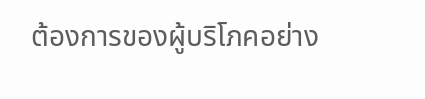ต้องการของผู้บริโภคอย่าง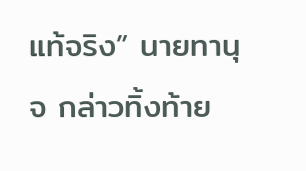แท้จริง” นายทานุจ กล่าวทิ้งท้าย